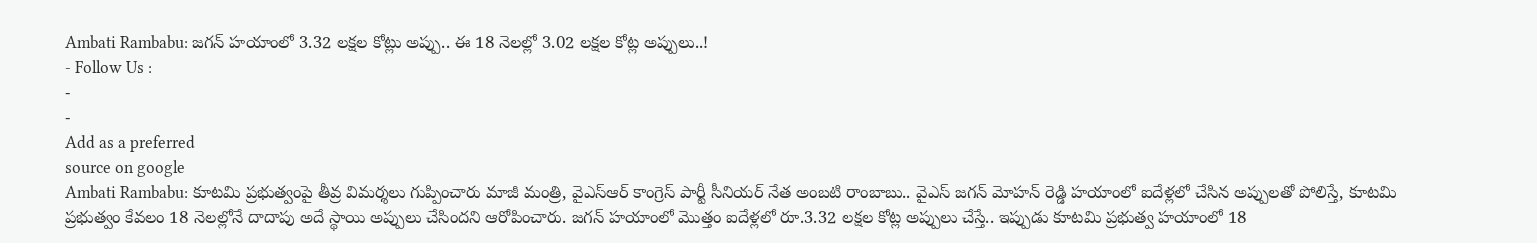Ambati Rambabu: జగన్ హయాంలో 3.32 లక్షల కోట్లు అప్పు.. ఈ 18 నెలల్లో 3.02 లక్షల కోట్ల అప్పులు..!
- Follow Us :
-
-
Add as a preferred
source on google
Ambati Rambabu: కూటమి ప్రభుత్వంపై తీవ్ర విమర్శలు గుప్పించారు మాజీ మంత్రి, వైఎస్ఆర్ కాంగ్రెస్ పార్టీ సీనియర్ నేత అంబటి రాంబాబు.. వైఎస్ జగన్ మోహన్ రెడ్డి హయాంలో ఐదేళ్లలో చేసిన అప్పులతో పోలిస్తే, కూటమి ప్రభుత్వం కేవలం 18 నెలల్లోనే దాదాపు అదే స్థాయి అప్పులు చేసిందని ఆరోపించారు. జగన్ హయాంలో మొత్తం ఐదేళ్లలో రూ.3.32 లక్షల కోట్ల అప్పులు చేస్తే.. ఇప్పుడు కూటమి ప్రభుత్వ హయాంలో 18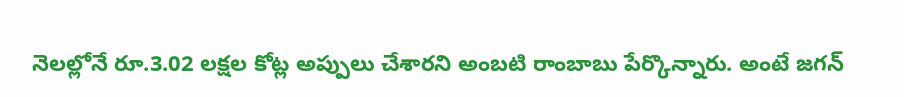నెలల్లోనే రూ.3.02 లక్షల కోట్ల అప్పులు చేశారని అంబటి రాంబాబు పేర్కొన్నారు. అంటే జగన్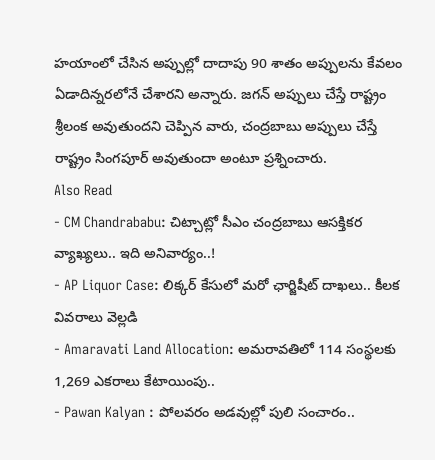హయాంలో చేసిన అప్పుల్లో దాదాపు 90 శాతం అప్పులను కేవలం ఏడాదిన్నరలోనే చేశారని అన్నారు. జగన్ అప్పులు చేస్తే రాష్ట్రం శ్రీలంక అవుతుందని చెప్పిన వారు, చంద్రబాబు అప్పులు చేస్తే రాష్ట్రం సింగపూర్ అవుతుందా అంటూ ప్రశ్నించారు.
Also Read
- CM Chandrababu: చిట్చాట్లో సీఎం చంద్రబాబు ఆసక్తికర వ్యాఖ్యలు.. ఇది అనివార్యం..!
- AP Liquor Case: లిక్కర్ కేసులో మరో ఛార్జిషీట్ దాఖలు.. కీలక వివరాలు వెల్లడి
- Amaravati Land Allocation: అమరావతిలో 114 సంస్థలకు 1,269 ఎకరాలు కేటాయింపు..
- Pawan Kalyan : పోలవరం అడవుల్లో పులి సంచారం..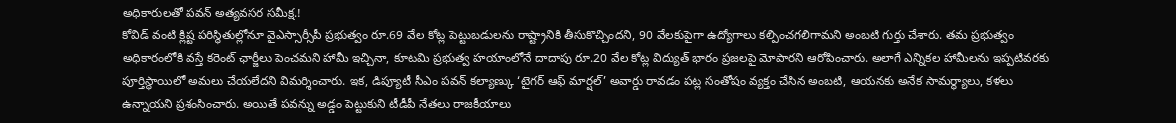అధికారులతో పవన్ అత్యవసర సమీక్ష.!
కోవిడ్ వంటి క్లిష్ట పరిస్థితుల్లోనూ వైఎస్సార్సీపీ ప్రభుత్వం రూ.69 వేల కోట్ల పెట్టుబడులను రాష్ట్రానికి తీసుకొచ్చిందని, 90 వేలకుపైగా ఉద్యోగాలు కల్పించగలిగామని అంబటి గుర్తు చేశారు. తమ ప్రభుత్వం అధికారంలోకి వస్తే కరెంట్ ఛార్జీలు పెంచమని హామీ ఇచ్చినా, కూటమి ప్రభుత్వ హయాంలోనే దాదాపు రూ.20 వేల కోట్ల విద్యుత్ భారం ప్రజలపై మోపారని ఆరోపించారు. అలాగే ఎన్నికల హామీలను ఇప్పటివరకు పూర్తిస్థాయిలో అమలు చేయలేదని విమర్శించారు. ఇక, డిప్యూటీ సీఎం పవన్ కల్యాణ్కు ‘టైగర్ ఆఫ్ మార్షల్’ అవార్డు రావడం పట్ల సంతోషం వ్యక్తం చేసిన అంబటి, ఆయనకు అనేక సామర్థ్యాలు, కళలు ఉన్నాయని ప్రశంసించారు. అయితే పవన్ను అడ్డం పెట్టుకుని టీడీపీ నేతలు రాజకీయాలు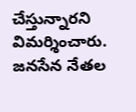చేస్తున్నారని విమర్శించారు. జనసేన నేతల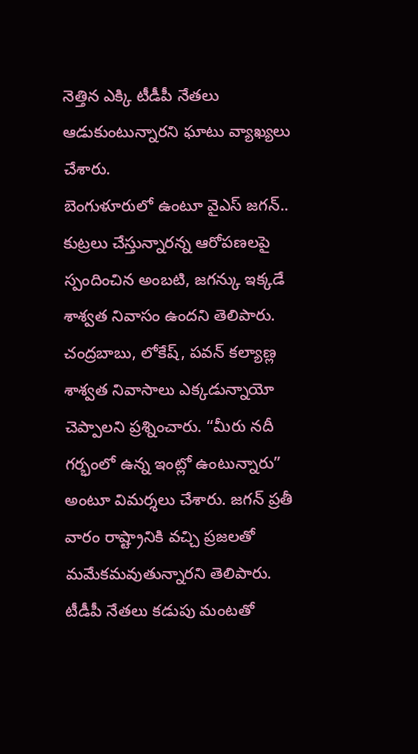నెత్తిన ఎక్కి టీడీపీ నేతలు ఆడుకుంటున్నారని ఘాటు వ్యాఖ్యలు చేశారు.
బెంగుళూరులో ఉంటూ వైఎస్ జగన్.. కుట్రలు చేస్తున్నారన్న ఆరోపణలపై స్పందించిన అంబటి, జగన్కు ఇక్కడే శాశ్వత నివాసం ఉందని తెలిపారు. చంద్రబాబు, లోకేష్, పవన్ కల్యాణ్ల శాశ్వత నివాసాలు ఎక్కడున్నాయో చెప్పాలని ప్రశ్నించారు. “మీరు నదీ గర్భంలో ఉన్న ఇంట్లో ఉంటున్నారు” అంటూ విమర్శలు చేశారు. జగన్ ప్రతీ వారం రాష్ట్రానికి వచ్చి ప్రజలతో మమేకమవుతున్నారని తెలిపారు. టీడీపీ నేతలు కడుపు మంటతో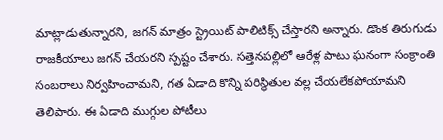మాట్లాడుతున్నారని, జగన్ మాత్రం స్ట్రెయిట్ పాలిటిక్స్ చేస్తారని అన్నారు. డొంక తిరుగుడు రాజకీయాలు జగన్ చేయరని స్పష్టం చేశారు. సత్తెనపల్లిలో ఆరేళ్ల పాటు ఘనంగా సంక్రాంతి సంబరాలు నిర్వహించామని, గత ఏడాది కొన్ని పరిస్థితుల వల్ల చేయలేకపోయామని తెలిపారు. ఈ ఏడాది ముగ్గుల పోటీలు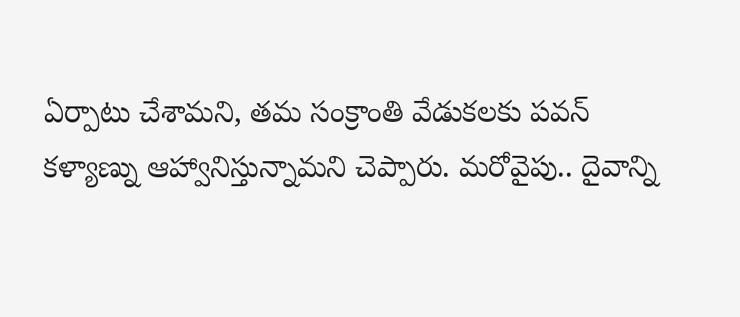ఏర్పాటు చేశామని, తమ సంక్రాంతి వేడుకలకు పవన్ కళ్యాణ్ను ఆహ్వానిస్తున్నామని చెప్పారు. మరోవైపు.. దైవాన్ని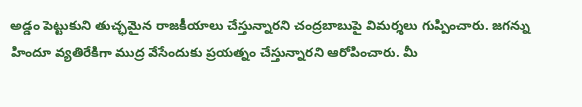అడ్డం పెట్టుకుని తుచ్ఛమైన రాజకీయాలు చేస్తున్నారని చంద్రబాబుపై విమర్శలు గుప్పించారు. జగన్ను హిందూ వ్యతిరేకిగా ముద్ర వేసేందుకు ప్రయత్నం చేస్తున్నారని ఆరోపించారు. మీ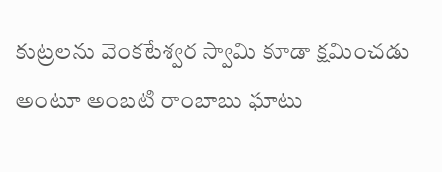కుట్రలను వెంకటేశ్వర స్వామి కూడా క్షమించడు అంటూ అంబటి రాంబాబు ఘాటు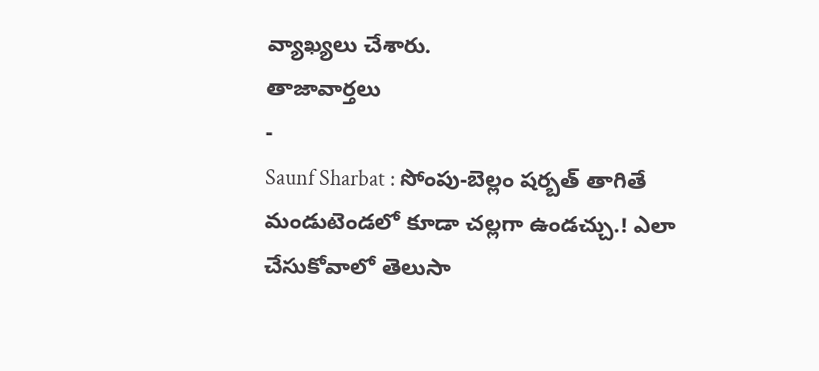వ్యాఖ్యలు చేశారు.
తాజావార్తలు
-
Saunf Sharbat : సోంపు-బెల్లం షర్బత్ తాగితే మండుటెండలో కూడా చల్లగా ఉండచ్చు.! ఎలా చేసుకోవాలో తెలుసా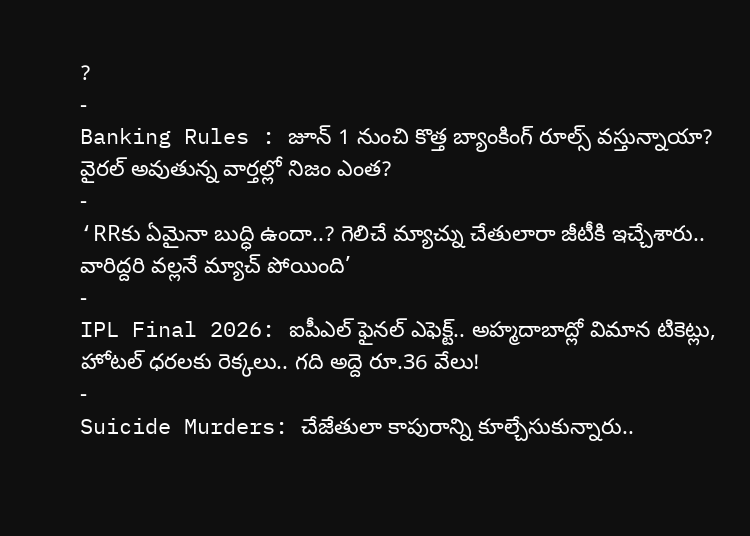?
-
Banking Rules : జూన్ 1 నుంచి కొత్త బ్యాంకింగ్ రూల్స్ వస్తున్నాయా? వైరల్ అవుతున్న వార్తల్లో నిజం ఎంత?
-
‘RRకు ఏమైనా బుద్ధి ఉందా..? గెలిచే మ్యాచ్ను చేతులారా జీటీకి ఇచ్చేశారు.. వారిద్దరి వల్లనే మ్యాచ్ పోయింది’
-
IPL Final 2026: ఐపీఎల్ ఫైనల్ ఎఫెక్ట్.. అహ్మదాబాద్లో విమాన టికెట్లు, హోటల్ ధరలకు రెక్కలు.. గది అద్దె రూ.36 వేలు!
-
Suicide Murders: చేజేతులా కాపురాన్ని కూల్చేసుకున్నారు..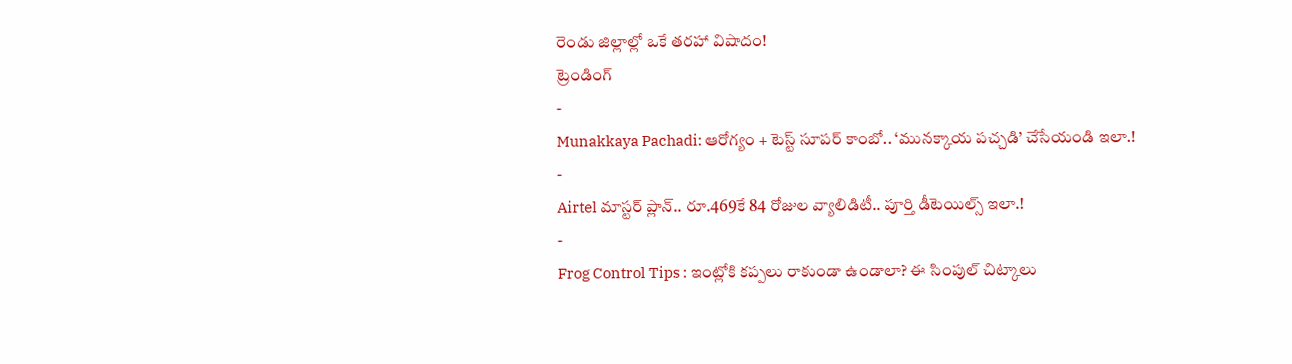రెండు జిల్లాల్లో ఒకే తరహా విషాదం!
ట్రెండింగ్
-
Munakkaya Pachadi: ఆరోగ్యం + టెస్ట్ సూపర్ కాంబో.. ‘మునక్కాయ పచ్చడి’ చేసేయండి ఇలా.!
-
Airtel మాస్టర్ ప్లాన్.. రూ.469కే 84 రోజుల వ్యాలిడిటీ.. పూర్తి డీటెయిల్స్ ఇలా.!
-
Frog Control Tips : ఇంట్లోకి కప్పలు రాకుండా ఉండాలా? ఈ సింపుల్ చిట్కాలు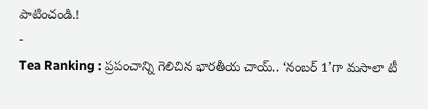పాటించండి.!
-
Tea Ranking : ప్రపంచాన్ని గెలిచిన భారతీయ చాయ్.. ‘నంబర్ 1’గా మసాలా టీ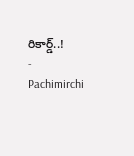రికార్డ్..!
-
Pachimirchi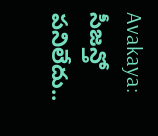Avakaya: సీజన్తో పనిలేదు..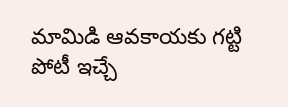మామిడి ఆవకాయకు గట్టి పోటీ ఇచ్చే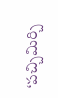‘పచ్చిమిర్చి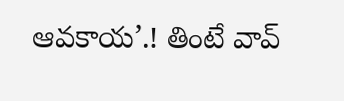ఆవకాయ’.! తింటే వావ్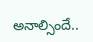అనాల్సిందే..